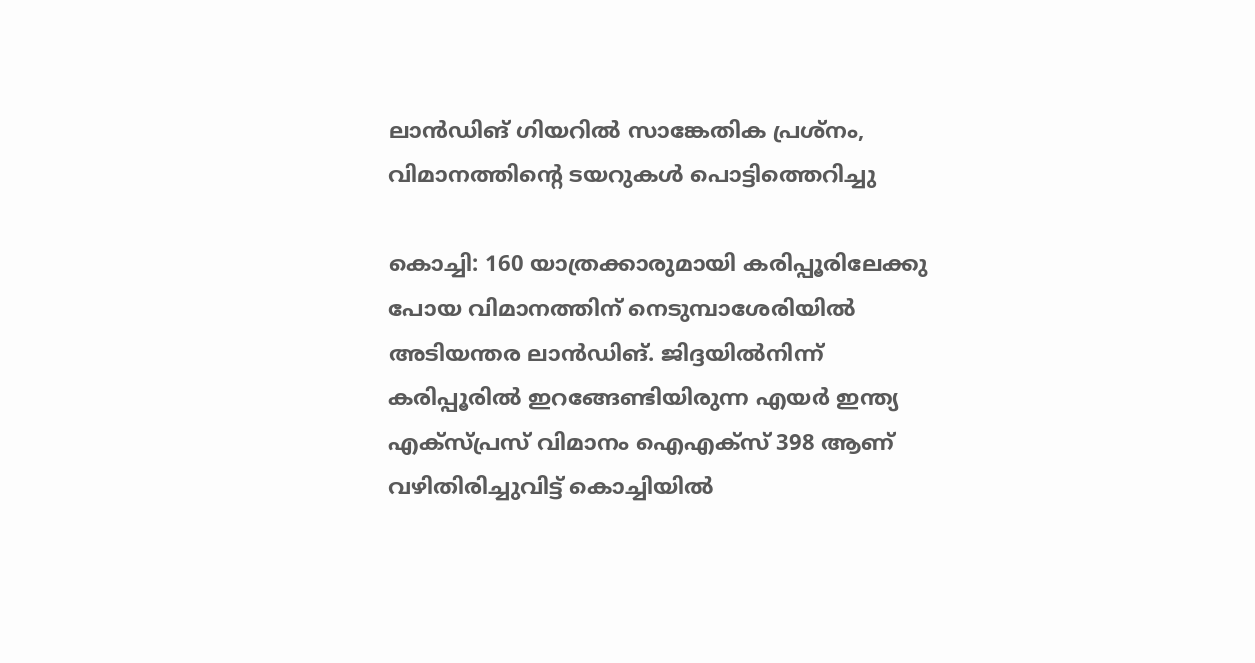ലാൻഡിങ് ഗിയറിൽ സാങ്കേതിക പ്രശ്നം, വിമാനത്തിന്റെ ടയറുകൾ പൊട്ടിത്തെറിച്ചു

കൊച്ചി: 160 യാത്രക്കാരുമായി കരിപ്പൂരിലേക്കു പോയ വിമാനത്തിന് നെടുമ്പാശേരിയിൽ അടിയന്തര ലാൻഡിങ്. ജിദ്ദയിൽനിന്ന് കരിപ്പൂരിൽ ഇറങ്ങേണ്ടിയിരുന്ന എയർ ഇന്ത്യ എക്സ്പ്രസ് വിമാനം ഐഎക്സ് 398 ആണ് വഴിതിരിച്ചുവിട്ട് കൊച്ചിയിൽ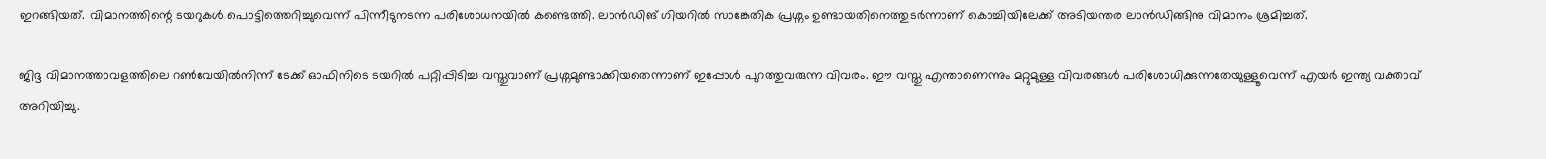ഇറങ്ങിയത്. വിമാനത്തിന്റെ ടയറുകൾ പൊട്ടിത്തെറിച്ചുവെന്ന് പിന്നീടുനടന്ന പരിശോധനയിൽ കണ്ടെത്തി. ലാൻഡിങ് ഗിയറിൽ സാങ്കേതിക പ്രശ്നം ഉണ്ടായതിനെത്തുടർന്നാണ് കൊച്ചിയിലേക്ക് അടിയന്തര ലാൻഡിങ്ങിനു വിമാനം ശ്രമിച്ചത്.

ജിദ്ദ വിമാനത്താവളത്തിലെ റൺവേയിൽനിന്ന് ടേക്ക് ഓഫിനിടെ ടയറിൽ പറ്റിപ്പിടിച്ച വസ്തുവാണ് പ്രശ്നമുണ്ടാക്കിയതെന്നാണ് ഇപ്പോൾ പുറത്തുവരുന്ന വിവരം. ഈ വസ്തു എന്താണെന്നും മറ്റുമുള്ള വിവരങ്ങൾ പരിശോധിക്കുന്നതേയുള്ളൂവെന്ന് എയർ ഇന്ത്യ വക്താവ് അറിയിച്ചു.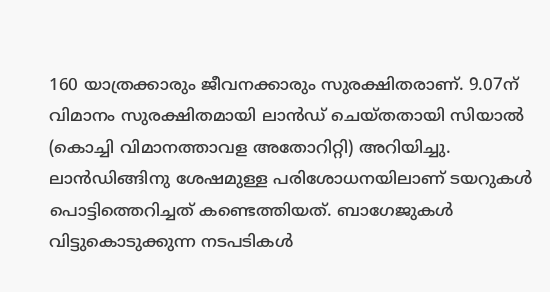160 യാത്രക്കാരും ജീവനക്കാരും സുരക്ഷിതരാണ്. 9.07ന് വിമാനം സുരക്ഷിതമായി ലാൻഡ് ചെയ്തതായി സിയാൽ (കൊച്ചി വിമാനത്താവള അതോറിറ്റി) അറിയിച്ചു. ലാൻഡിങ്ങിനു ശേഷമുള്ള പരിശോധനയിലാണ് ടയറുകൾ പൊട്ടിത്തെറിച്ചത് കണ്ടെത്തിയത്. ബാഗേജുകൾ വിട്ടുകൊടുക്കുന്ന നടപടികൾ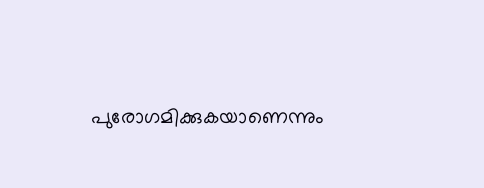പുരോഗമിക്കുകയാണെന്നും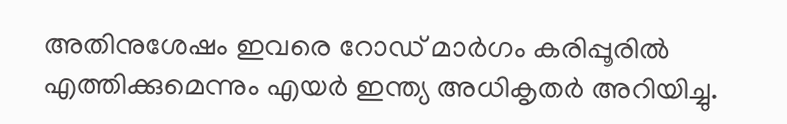അതിനുശേഷം ഇവരെ റോഡ് മാർഗം കരിപ്പൂരിൽ എത്തിക്കുമെന്നും എയർ ഇന്ത്യ അധികൃതർ അറിയിച്ചു.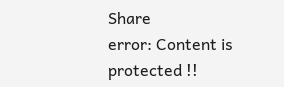Share
error: Content is protected !!